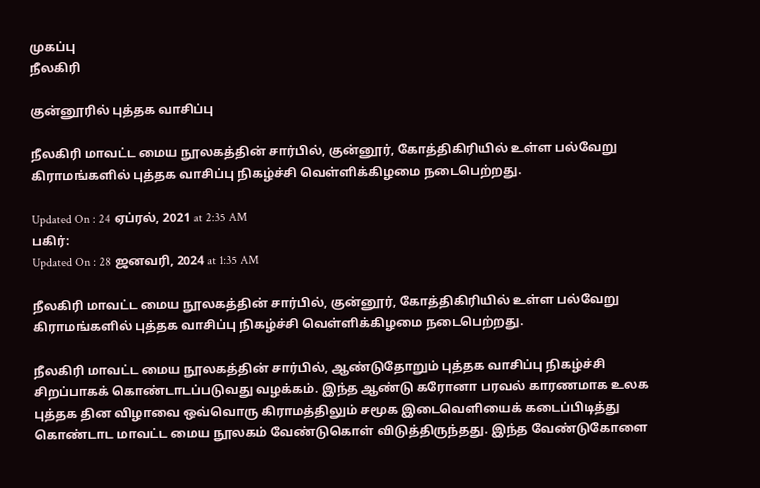முகப்பு
நீலகிரி

குன்னூரில் புத்தக வாசிப்பு

நீலகிரி மாவட்ட மைய நூலகத்தின் சார்பில், குன்னூர், கோத்திகிரியில் உள்ள பல்வேறு கிராமங்களில் புத்தக வாசிப்பு நிகழ்ச்சி வெள்ளிக்கிழமை நடைபெற்றது.

Updated On : 24 ஏப்ரல், 2021 at 2:35 AM
பகிர்:
Updated On : 28 ஜனவரி, 2024 at 1:35 AM

நீலகிரி மாவட்ட மைய நூலகத்தின் சார்பில், குன்னூர், கோத்திகிரியில் உள்ள பல்வேறு கிராமங்களில் புத்தக வாசிப்பு நிகழ்ச்சி வெள்ளிக்கிழமை நடைபெற்றது.

நீலகிரி மாவட்ட மைய நூலகத்தின் சார்பில், ஆண்டுதோறும் புத்தக வாசிப்பு நிகழ்ச்சி சிறப்பாகக் கொண்டாடப்படுவது வழக்கம். இந்த ஆண்டு கரோனா பரவல் காரணமாக உலக புத்தக தின விழாவை ஒவ்வொரு கிராமத்திலும் சமூக இடைவெளியைக் கடைப்பிடித்து கொண்டாட மாவட்ட மைய நூலகம் வேண்டுகொள் விடுத்திருந்தது. இந்த வேண்டுகோளை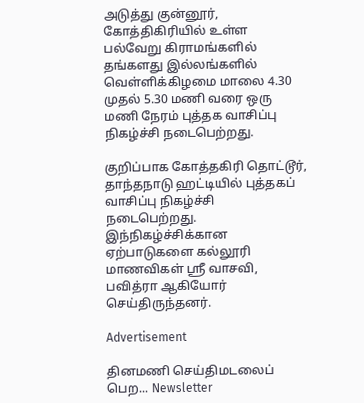அடுத்து குன்னூர், கோத்திகிரியில் உள்ள பல்வேறு கிராமங்களில் தங்களது இல்லங்களில் வெள்ளிக்கிழமை மாலை 4.30 முதல் 5.30 மணி வரை ஒரு மணி நேரம் புத்தக வாசிப்பு நிகழ்ச்சி நடைபெற்றது.

குறிப்பாக கோத்தகிரி தொட்டூர், தாந்தநாடு ஹட்டியில் புத்தகப் வாசிப்பு நிகழ்ச்சி நடைபெற்றது. இந்நிகழ்ச்சிக்கான ஏற்பாடுகளை கல்லூரி மாணவிகள் ஸ்ரீ வாசவி, பவித்ரா ஆகியோர் செய்திருந்தனர்.

Advertisement

தினமணி செய்திமடலைப் பெற... Newsletter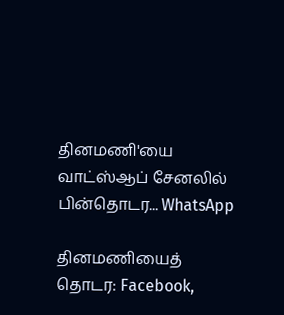தினமணி'யை வாட்ஸ்ஆப் சேனலில் பின்தொடர... WhatsApp

தினமணியைத் தொடர: Facebook,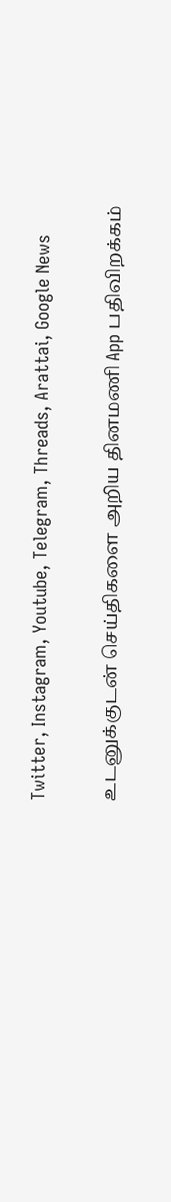Twitter, Instagram, Youtube, Telegram, Threads, Arattai, Google News

உடனுக்குடன் செய்திகளை அறிய தினமணி App பதிவிறக்கம்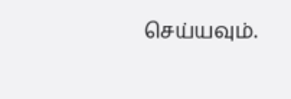செய்யவும்.